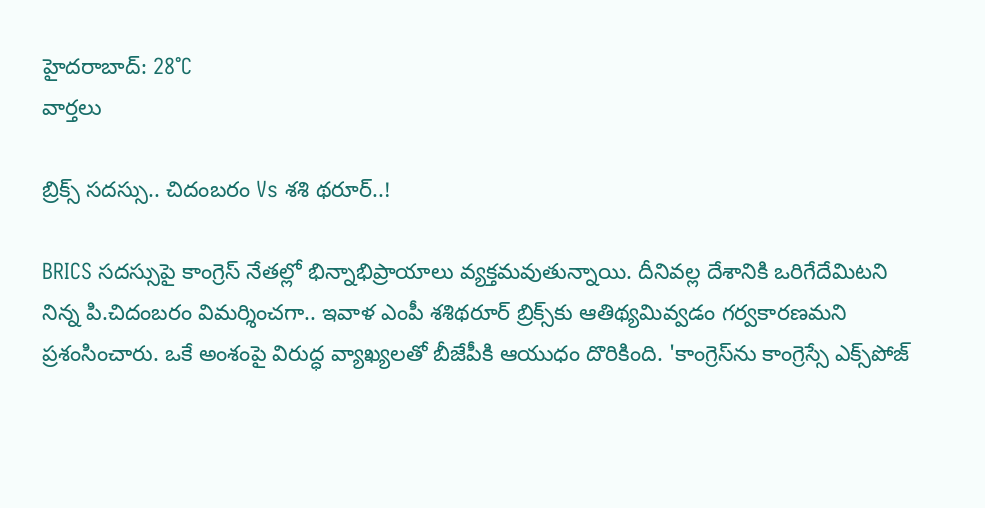హైదరాబాద్: 28°C
వార్తలు

బ్రిక్స్‌ సదస్సు.. చిదంబరం Vs శశి థరూర్..!

BRICS సదస్సుపై కాంగ్రెస్ నేతల్లో భిన్నాభిప్రాయాలు వ్యక్తమవుతున్నాయి. దీనివల్ల దేశానికి ఒరిగేదేమిటని నిన్న పి.చిదంబరం విమర్శించగా.. ఇవాళ ఎంపీ శశిథరూర్ బ్రిక్స్‌కు ఆతిథ్యమివ్వడం గర్వకారణమని ప్రశంసించారు. ఒకే అంశంపై విరుద్ధ వ్యాఖ్యలతో బీజేపీకి ఆయుధం దొరికింది. 'కాంగ్రెస్‌ను కాంగ్రెస్సే ఎక్స్‌పోజ్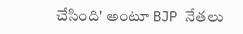చేసింది' అంటూ BJP నేతలు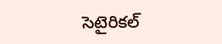సెటైరికల్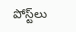పోస్ట్‌లు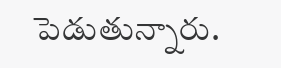పెడుతున్నారు.